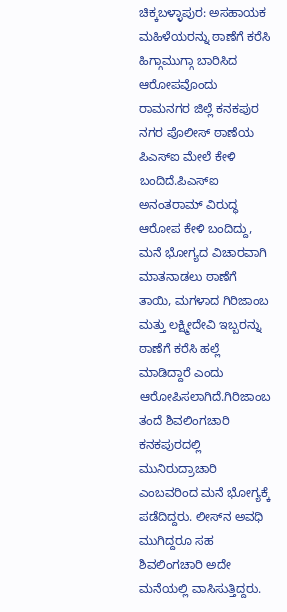ಚಿಕ್ಕಬಳ್ಳಾಪುರ: ಅಸಹಾಯಕ ಮಹಿಳೆಯರನ್ನು ಠಾಣೆಗೆ ಕರೆಸಿ ಹಿಗ್ಗಾಮುಗ್ಗಾ ಬಾರಿಸಿದ ಆರೋಪವೊಂದು ರಾಮನಗರ ಜಿಲ್ಲೆ ಕನಕಪುರ ನಗರ ಪೊಲೀಸ್ ಠಾಣೆಯ ಪಿಎಸ್‍ಐ ಮೇಲೆ ಕೇಳಿ ಬಂದಿದೆ.ಪಿಎಸ್‍ಐ ಅನಂತರಾಮ್ ವಿರುದ್ಧ ಆರೋಪ ಕೇಳಿ ಬಂದಿದ್ದು, ಮನೆ ಭೋಗ್ಯದ ವಿಚಾರವಾಗಿ ಮಾತನಾಡಲು ಠಾಣೆಗೆ ತಾಯಿ, ಮಗಳಾದ ಗಿರಿಜಾಂಬ ಮತ್ತು ಲಕ್ಷ್ಮೀದೇವಿ ಇಬ್ಬರನ್ನು ಠಾಣೆಗೆ ಕರೆಸಿ ಹಲ್ಲೆ ಮಾಡಿದ್ದಾರೆ ಎಂದು ಆರೋಪಿಸಲಾಗಿದೆ.ಗಿರಿಜಾಂಬ ತಂದೆ ಶಿವಲಿಂಗಚಾರಿ ಕನಕಪುರದಲ್ಲಿ ಮುನಿರುದ್ರಾಚಾರಿ ಎಂಬವರಿಂದ ಮನೆ ಭೋಗ್ಯಕ್ಕೆ ಪಡೆದಿದ್ದರು. ಲೀಸ್‍ನ ಅವಧಿ ಮುಗಿದ್ದರೂ ಸಹ ಶಿವಲಿಂಗಚಾರಿ ಅದೇ ಮನೆಯಲ್ಲಿ ವಾಸಿಸುತ್ತಿದ್ದರು.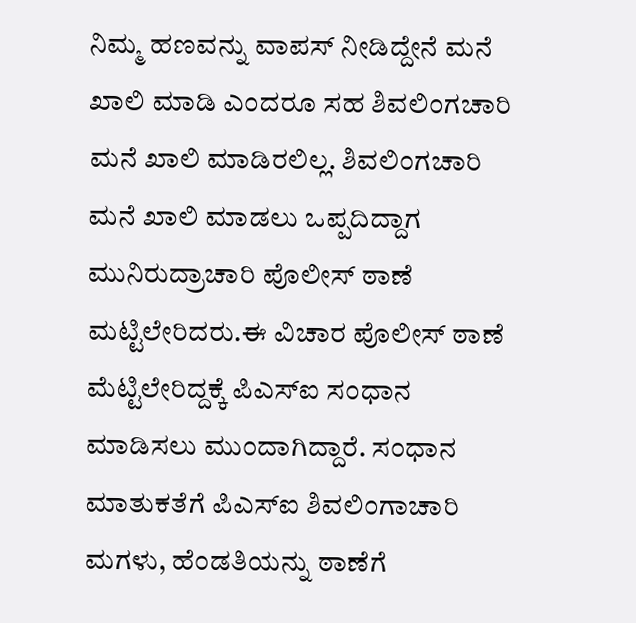ನಿಮ್ಮ ಹಣವನ್ನು ವಾಪಸ್ ನೀಡಿದ್ದೇನೆ ಮನೆ ಖಾಲಿ ಮಾಡಿ ಎಂದರೂ ಸಹ ಶಿವಲಿಂಗಚಾರಿ ಮನೆ ಖಾಲಿ ಮಾಡಿರಲಿಲ್ಲ. ಶಿವಲಿಂಗಚಾರಿ ಮನೆ ಖಾಲಿ ಮಾಡಲು ಒಪ್ಪದಿದ್ದಾಗ ಮುನಿರುದ್ರಾಚಾರಿ ಪೊಲೀಸ್ ಠಾಣೆ ಮಟ್ಟಿಲೇರಿದರು.ಈ ವಿಚಾರ ಪೊಲೀಸ್ ಠಾಣೆ ಮೆಟ್ಟಿಲೇರಿದ್ದಕ್ಕೆ ಪಿಎಸ್‍ಐ ಸಂಧಾನ ಮಾಡಿಸಲು ಮುಂದಾಗಿದ್ದಾರೆ. ಸಂಧಾನ ಮಾತುಕತೆಗೆ ಪಿಎಸ್‍ಐ ಶಿವಲಿಂಗಾಚಾರಿ ಮಗಳು, ಹೆಂಡತಿಯನ್ನು ಠಾಣೆಗೆ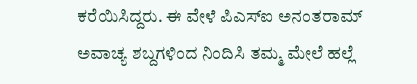ಕರೆಯಿಸಿದ್ದರು. ಈ ವೇಳೆ ಪಿಎಸ್‍ಐ ಅನಂತರಾಮ್ ಅವಾಚ್ಯ ಶಬ್ದಗಳಿಂದ ನಿಂದಿಸಿ ತಮ್ಮ ಮೇಲೆ ಹಲ್ಲೆ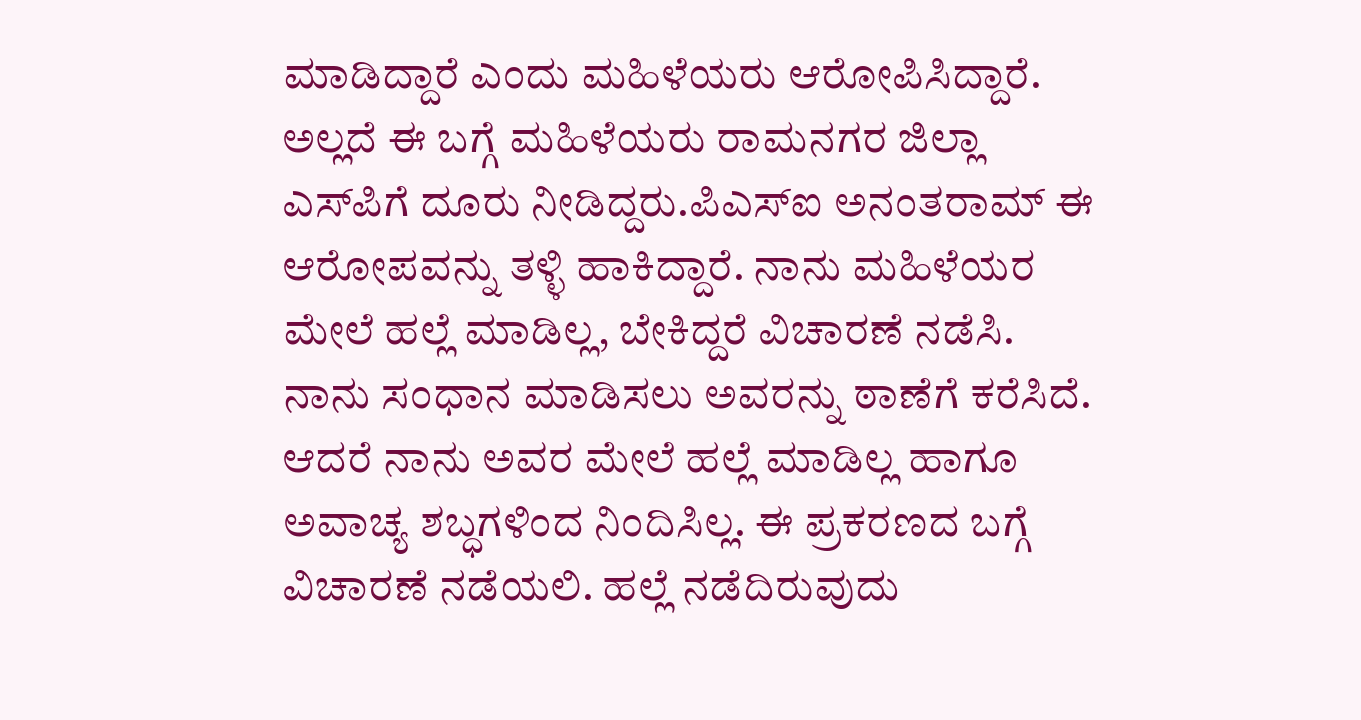ಮಾಡಿದ್ದಾರೆ ಎಂದು ಮಹಿಳೆಯರು ಆರೋಪಿಸಿದ್ದಾರೆ. ಅಲ್ಲದೆ ಈ ಬಗ್ಗೆ ಮಹಿಳೆಯರು ರಾಮನಗರ ಜಿಲ್ಲಾ ಎಸ್‍ಪಿಗೆ ದೂರು ನೀಡಿದ್ದರು.ಪಿಎಸ್‍ಐ ಅನಂತರಾಮ್ ಈ ಆರೋಪವನ್ನು ತಳ್ಳಿ ಹಾಕಿದ್ದಾರೆ. ನಾನು ಮಹಿಳೆಯರ ಮೇಲೆ ಹಲ್ಲೆ ಮಾಡಿಲ್ಲ, ಬೇಕಿದ್ದರೆ ವಿಚಾರಣೆ ನಡೆಸಿ. ನಾನು ಸಂಧಾನ ಮಾಡಿಸಲು ಅವರನ್ನು ಠಾಣೆಗೆ ಕರೆಸಿದೆ. ಆದರೆ ನಾನು ಅವರ ಮೇಲೆ ಹಲ್ಲೆ ಮಾಡಿಲ್ಲ ಹಾಗೂ ಅವಾಚ್ಯ ಶಬ್ಧಗಳಿಂದ ನಿಂದಿಸಿಲ್ಲ. ಈ ಪ್ರಕರಣದ ಬಗ್ಗೆ ವಿಚಾರಣೆ ನಡೆಯಲಿ. ಹಲ್ಲೆ ನಡೆದಿರುವುದು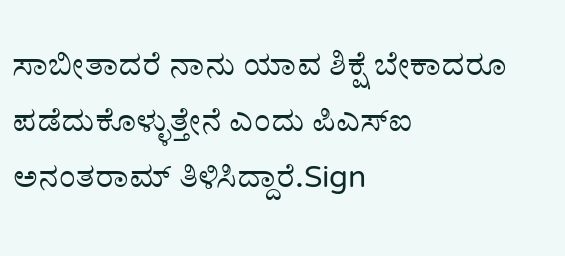ಸಾಬೀತಾದರೆ ನಾನು ಯಾವ ಶಿಕ್ಷೆ ಬೇಕಾದರೂ ಪಡೆದುಕೊಳ್ಳುತ್ತೇನೆ ಎಂದು ಪಿಎಸ್‍ಐ ಅನಂತರಾಮ್ ತಿಳಿಸಿದ್ದಾರೆ.Sign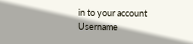in to your account
Username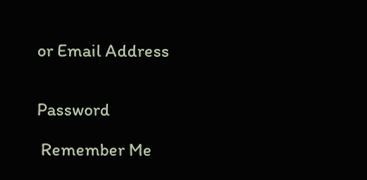or Email Address


Password

 Remember Me